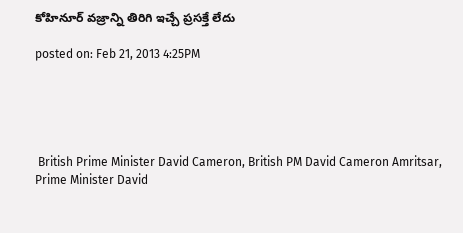కోహినూర్ వజ్రాన్ని తిరిగి ఇచ్చే ప్రసక్తే లేదు

posted on: Feb 21, 2013 4:25PM





 British Prime Minister David Cameron, British PM David Cameron Amritsar, Prime Minister David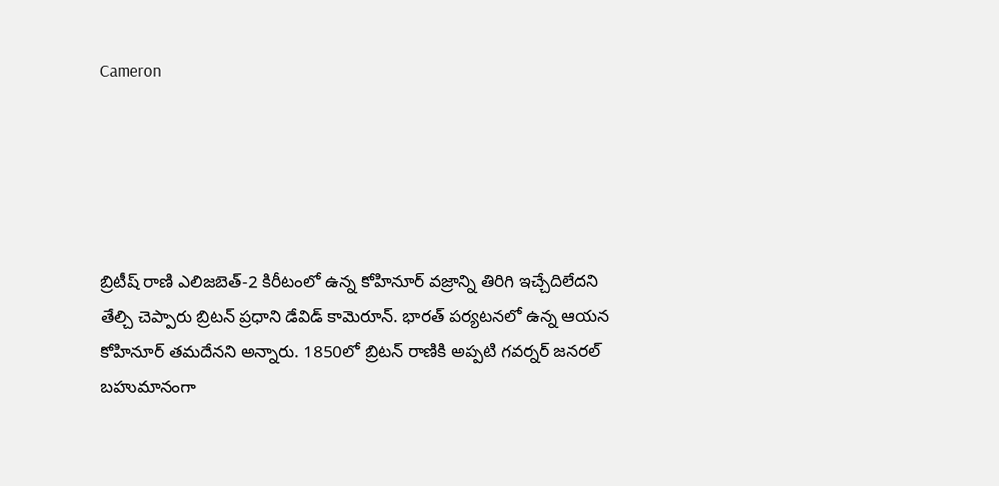Cameron





బ్రిటీష్ రాణి ఎలిజబెత్-2 కిరీటంలో ఉన్న కోహినూర్ వజ్రాన్ని తిరిగి ఇచ్చేదిలేదని తేల్చి చెప్పారు బ్రిటన్ ప్రధాని డేవిడ్ కామెరూన్. భారత్ పర్యటనలో ఉన్న ఆయన కోహినూర్ తమదేనని అన్నారు. 1850లో బ్రిటన్ రాణికి అప్పటి గవర్నర్ జనరల్ బహుమానంగా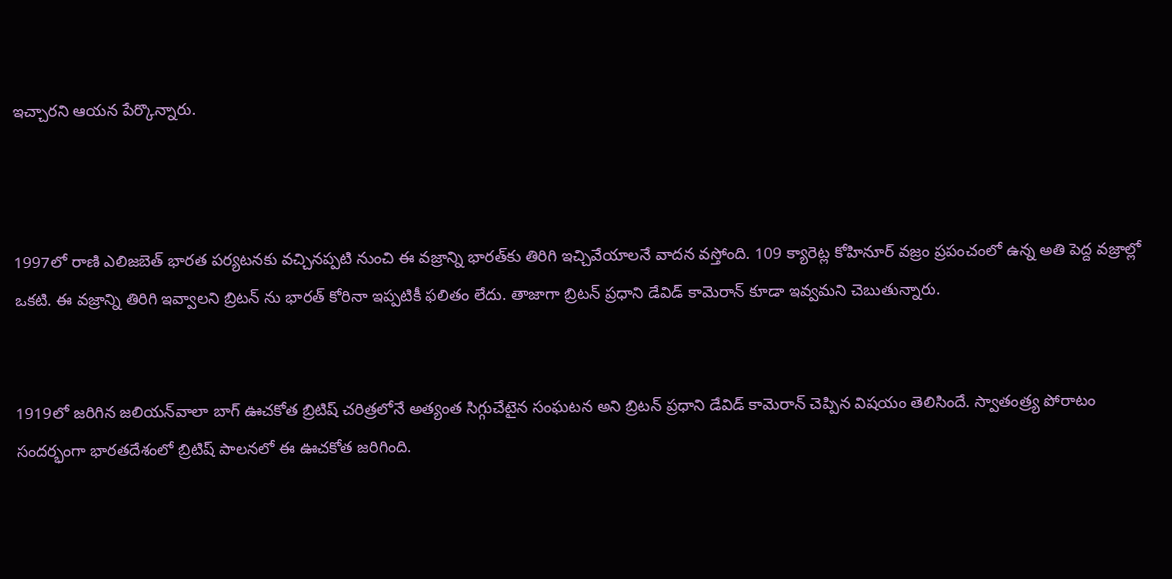ఇచ్చారని ఆయన పేర్కొన్నారు.



1997లో రాణి ఎలిజబెత్ భారత పర్యటనకు వచ్చినప్పటి నుంచి ఈ వజ్రాన్ని భారత్‌కు తిరిగి ఇచ్చివేయాలనే వాదన వస్తోంది. 109 క్యారెట్ల కోహినూర్ వజ్రం ప్రపంచంలో ఉన్న అతి పెద్ద వజ్రాల్లో ఒకటి. ఈ వజ్రాన్ని తిరిగి ఇవ్వాలని బ్రిటన్ ను భారత్ కోరినా ఇప్పటికీ ఫలితం లేదు. తాజాగా బ్రిటన్ ప్రధాని డేవిడ్ కామెరాన్ కూడా ఇవ్వమని చెబుతున్నారు.


1919లో జరిగిన జలియన్‌వాలా బాగ్ ఊచకోత బ్రిటిష్ చరిత్రలోనే అత్యంత సిగ్గుచేటైన సంఘటన అని బ్రిటన్ ప్రధాని డేవిడ్ కామెరాన్ చెప్పిన విషయం తెలిసిందే. స్వాతంత్ర్య పోరాటం సందర్భంగా భారతదేశంలో బ్రిటిష్ పాలనలో ఈ ఊచకోత జరిగింది.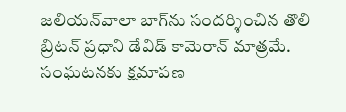జలియన్‌వాలా బాగ్‌ను సందర్శించిన తొలి బ్రిటన్ ప్రధాని డేవిడ్ కామెరాన్ మాత్రమే. సంఘటనకు క్షమాపణ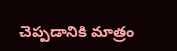చెప్పడానికి మాత్రం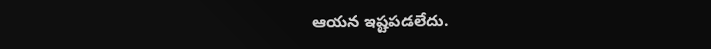ఆయన ఇష్టపడలేదు.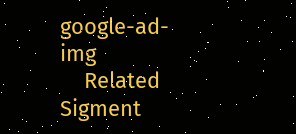google-ad-img
    Related Sigment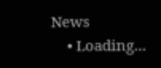News
    • Loading...